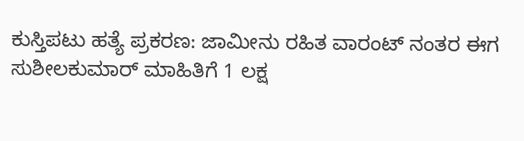ಕುಸ್ತಿಪಟು ಹತ್ಯೆ ಪ್ರಕರಣ: ಜಾಮೀನು ರಹಿತ ವಾರಂಟ್ ನಂತರ ಈಗ ಸುಶೀಲಕುಮಾರ್ ಮಾಹಿತಿಗೆ 1 ಲಕ್ಷ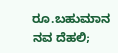ರೂ.ಬಹುಮಾನ
ನವ ದೆಹಲಿ;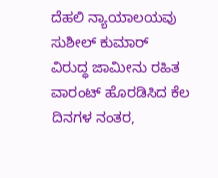ದೆಹಲಿ ನ್ಯಾಯಾಲಯವು ಸುಶೀಲ್ ಕುಮಾರ್ ವಿರುದ್ಧ ಜಾಮೀನು ರಹಿತ ವಾರಂಟ್ ಹೊರಡಿಸಿದ ಕೆಲ ದಿನಗಳ ನಂತರ,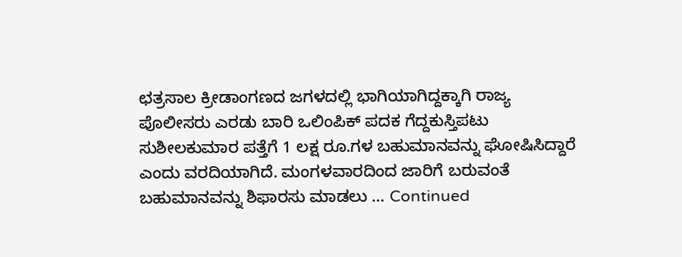ಛತ್ರಸಾಲ ಕ್ರೀಡಾಂಗಣದ ಜಗಳದಲ್ಲಿ ಭಾಗಿಯಾಗಿದ್ದಕ್ಕಾಗಿ ರಾಜ್ಯ ಪೊಲೀಸರು ಎರಡು ಬಾರಿ ಒಲಿಂಪಿಕ್ ಪದಕ ಗೆದ್ದಕುಸ್ತಿಪಟು ಸುಶೀಲಕುಮಾರ ಪತ್ತೆಗೆ 1 ಲಕ್ಷ ರೂ.ಗಳ ಬಹುಮಾನವನ್ನು ಘೋಷಿಸಿದ್ದಾರೆ ಎಂದು ವರದಿಯಾಗಿದೆ. ಮಂಗಳವಾರದಿಂದ ಜಾರಿಗೆ ಬರುವಂತೆ ಬಹುಮಾನವನ್ನು ಶಿಫಾರಸು ಮಾಡಲು … Continued